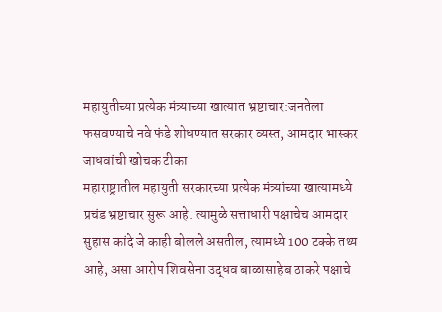महायुतीच्या प्रत्येक मंत्र्याच्या खात्यात भ्रष्टाचार:जनतेला फसवण्याचे नवे फंडे शोधण्यात सरकार व्यस्त, आमदार भास्कर जाधवांची खोचक टीका
महाराष्ट्रातील महायुती सरकारच्या प्रत्येक मंत्र्यांच्या खात्यामध्ये प्रचंड भ्रष्टाचार सुरू आहे. त्यामुळे सत्ताधारी पक्षाचेच आमदार सुहास कांदे जे काही बोलले असतील, त्यामध्ये 100 टक्के तथ्य आहे, असा आरोप शिवसेना उद्धव बाळासाहेब ठाकरे पक्षाचे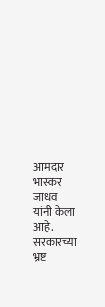आमदार भास्कर जाधव यांनी केला आहे. सरकारच्या भ्रष्ट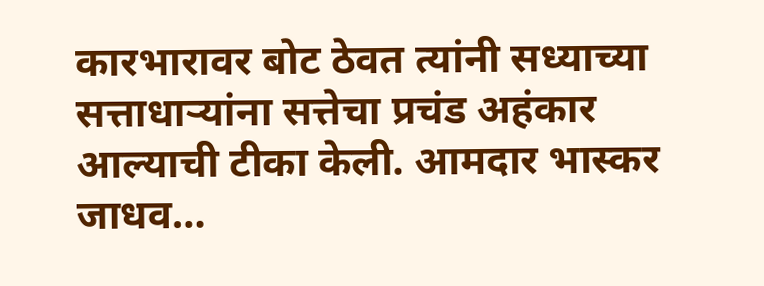कारभारावर बोट ठेवत त्यांनी सध्याच्या सत्ताधाऱ्यांना सत्तेचा प्रचंड अहंकार आल्याची टीका केली. आमदार भास्कर जाधव…